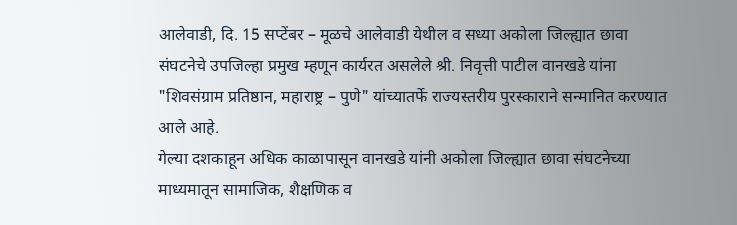आलेवाडी, दि. 15 सप्टेंबर – मूळचे आलेवाडी येथील व सध्या अकोला जिल्ह्यात छावा संघटनेचे उपजिल्हा प्रमुख म्हणून कार्यरत असलेले श्री. निवृत्ती पाटील वानखडे यांना "शिवसंग्राम प्रतिष्ठान, महाराष्ट्र – पुणे" यांच्यातर्फे राज्यस्तरीय पुरस्काराने सन्मानित करण्यात आले आहे.
गेल्या दशकाहून अधिक काळापासून वानखडे यांनी अकोला जिल्ह्यात छावा संघटनेच्या माध्यमातून सामाजिक, शैक्षणिक व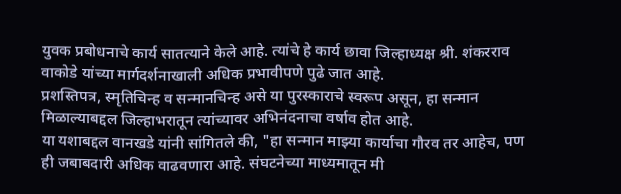युवक प्रबोधनाचे कार्य सातत्याने केले आहे. त्यांचे हे कार्य छावा जिल्हाध्यक्ष श्री. शंकरराव वाकोडे यांच्या मार्गदर्शनाखाली अधिक प्रभावीपणे पुढे जात आहे.
प्रशस्तिपत्र, स्मृतिचिन्ह व सन्मानचिन्ह असे या पुरस्काराचे स्वरूप असून, हा सन्मान मिळाल्याबद्दल जिल्हाभरातून त्यांच्यावर अभिनंदनाचा वर्षाव होत आहे.
या यशाबद्दल वानखडे यांनी सांगितले की, "हा सन्मान माझ्या कार्याचा गौरव तर आहेच, पण ही जबाबदारी अधिक वाढवणारा आहे. संघटनेच्या माध्यमातून मी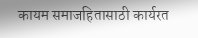कायम समाजहितासाठी कार्यरत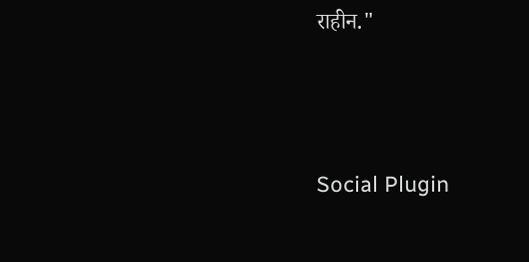राहीन."





Social Plugin